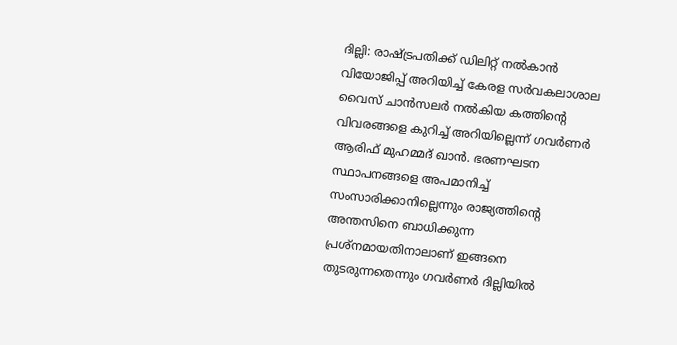ദില്ലി: രാഷ്ട്രപതിക്ക് ഡിലിറ്റ് നൽകാൻ വിയോജിപ്പ് അറിയിച്ച് കേരള സർവകലാശാല വൈസ് ചാൻസലർ നൽകിയ കത്തിന്റെ വിവരങ്ങളെ കുറിച്ച് അറിയില്ലെന്ന് ഗവർണർ ആരിഫ് മുഹമ്മദ് ഖാൻ. ഭരണഘടന സ്ഥാപനങ്ങളെ അപമാനിച്ച് സംസാരിക്കാനില്ലെന്നും രാജ്യത്തിന്റെ അന്തസിനെ ബാധിക്കുന്ന പ്രശ്നമായതിനാലാണ് ഇങ്ങനെ തുടരുന്നതെന്നും ഗവർണർ ദില്ലിയിൽ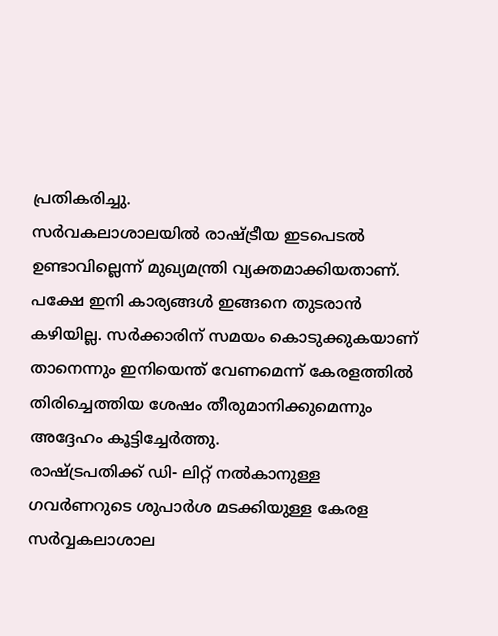പ്രതികരിച്ചു.
സർവകലാശാലയിൽ രാഷ്ട്രീയ ഇടപെടൽ ഉണ്ടാവില്ലെന്ന് മുഖ്യമന്ത്രി വ്യക്തമാക്കിയതാണ്. പക്ഷേ ഇനി കാര്യങ്ങൾ ഇങ്ങനെ തുടരാൻ കഴിയില്ല. സർക്കാരിന് സമയം കൊടുക്കുകയാണ് താനെന്നും ഇനിയെന്ത് വേണമെന്ന് കേരളത്തിൽ തിരിച്ചെത്തിയ ശേഷം തീരുമാനിക്കുമെന്നും അദ്ദേഹം കൂട്ടിച്ചേർത്തു.
രാഷ്ട്രപതിക്ക് ഡി- ലിറ്റ് നൽകാനുള്ള ഗവർണറുടെ ശുപാർശ മടക്കിയുള്ള കേരള സർവ്വകലാശാല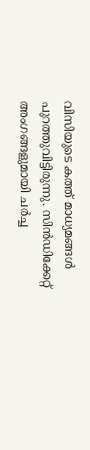വിസിയുടെ കത്ത് മാധ്യമങ്ങൾ പുറത്തുവിട്ടിരുന്നു. സിൻഡിക്കേറ്റ് അംഗങ്ങളുമായി ചർച്ച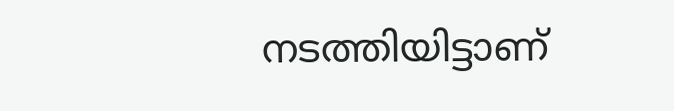നടത്തിയിട്ടാണ്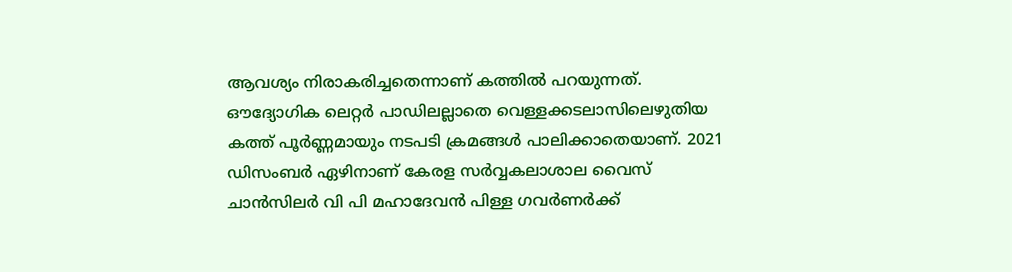ആവശ്യം നിരാകരിച്ചതെന്നാണ് കത്തിൽ പറയുന്നത്. ഔദ്യോഗിക ലെറ്റർ പാഡിലല്ലാതെ വെള്ളക്കടലാസിലെഴുതിയ കത്ത് പൂർണ്ണമായും നടപടി ക്രമങ്ങൾ പാലിക്കാതെയാണ്. 2021 ഡിസംബർ ഏഴിനാണ് കേരള സർവ്വകലാശാല വൈസ് ചാൻസിലർ വി പി മഹാദേവൻ പിള്ള ഗവർണർക്ക്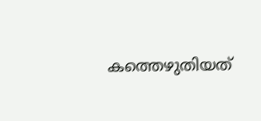കത്തെഴുതിയത്